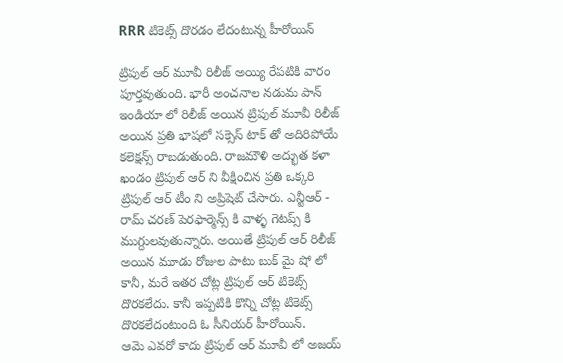RRR టికెట్స్ దొరడం లేదంటున్న హీరోయిన్

ట్రిపుల్ ఆర్ మూవీ రిలీజ్ అయ్యి రేపటికి వారం పూర్తవుతుంది. భారీ అంచనాల నడుమ పాన్ ఇండియా లో రిలీజ్ అయిన ట్రిపుల్ మూవీ రిలీజ్ అయిన ప్రతి భాషలో సక్సెస్ టాక్ తో అదిరిపోయే కలెక్షన్స్ రాబడుతుంది. రాజమౌళి అద్భుత కళా ఖండం ట్రిపుల్ ఆర్ ని వీక్షించిన ప్రతి ఒక్కరి ట్రిపుల్ ఆర్ టీం ని అప్రిషెట్ చేసారు. ఎన్టీఆర్ - రామ్ చరణ్ పెరఫార్మెన్స్ కి వాళ్ళ గెటప్స్ కి ముగ్దులవుతున్నారు. అయితే ట్రిపుల్ ఆర్ రిలీజ్ అయిన మూడు రోజుల పాటు బుక్ మై షో లో కానీ, మరే ఇతర చోట్ల ట్రిపుల్ ఆర్ టికెట్స్ దొరకలేదు. కానీ ఇప్పటికి కొన్ని చోట్ల టికెట్స్ దొరకలేదంటుంది ఓ సీనియర్ హీరోయిన్.
ఆమె ఎవరో కాదు ట్రిపుల్ ఆర్ మూవీ లో అజయ్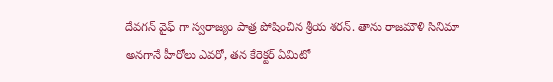దేవగన్ వైఫ్ గా స్వరాజ్యం పాత్ర పోషించిన శ్రీయ శరన్. తాను రాజమౌళి సినిమా అనగానే హీరోలు ఎవరో, తన కేరెక్టర్ ఏమిటో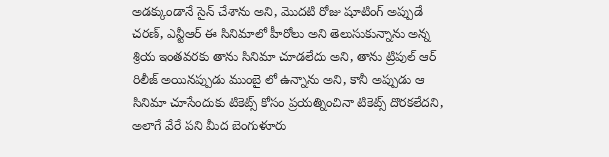అడక్కుండానే సైన్ చేశాను అని, మొదటి రోజు షూటింగ్ అప్పుడే చరణ్, ఎన్టీఆర్ ఈ సినిమాలో హీరోలు అని తెలుసుకున్నాను అన్న శ్రియ ఇంతవరకు తాను సినిమా చూడలేదు అని, తాను ట్రిపుల్ ఆర్ రిలీజ్ అయినప్పుడు ముంబై లో ఉన్నాను అని, కానీ అప్పుడు ఆ సినిమా చూసేందుకు టికెట్స్ కోసం ప్రయత్నించినా టికెట్స్ దొరకలేదని, అలాగే వేరే పని మీద బెంగుళూరు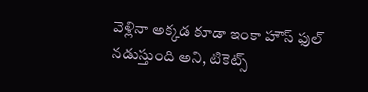వెళ్లినా అక్కడ కూడా ఇంకా హౌస్ ఫుల్ నడుస్తుంది అని, టికెట్స్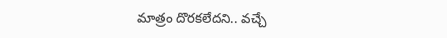మాత్రం దొరకలేదని.. వచ్చే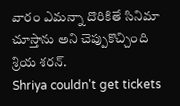వారం ఎమన్నా దొరికితే సినిమా చూస్తాను అని చెప్పుకొచ్చింది శ్రియ శరన్.
Shriya couldn't get tickets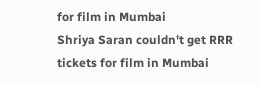for film in Mumbai
Shriya Saran couldn't get RRR tickets for film in Mumbai